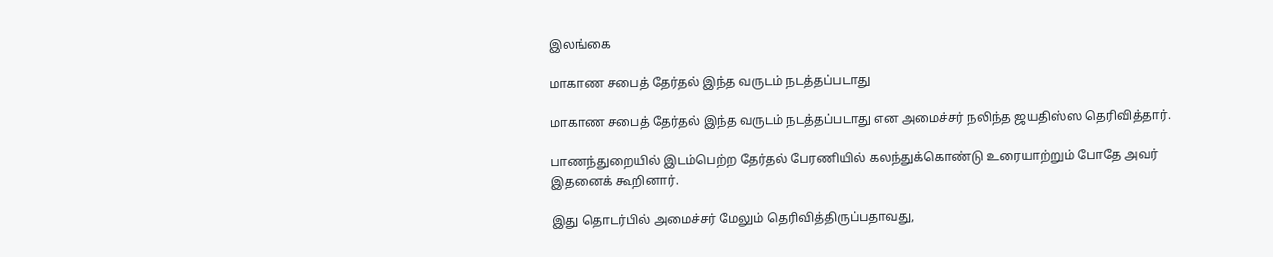இலங்கை

மாகாண சபைத் தேர்தல் இந்த வருடம் நடத்தப்படாது

மாகாண சபைத் தேர்தல் இந்த வருடம் நடத்தப்படாது என அமைச்சர் நலிந்த ஜயதிஸ்ஸ தெரிவித்தார்.

பாணந்துறையில் இடம்பெற்ற தேர்தல் பேரணியில் கலந்துக்கொண்டு உரையாற்றும் போதே அவர் இதனைக் கூறினார்.

இது தொடர்பில் அமைச்சர் மேலும் தெரிவித்திருப்பதாவது,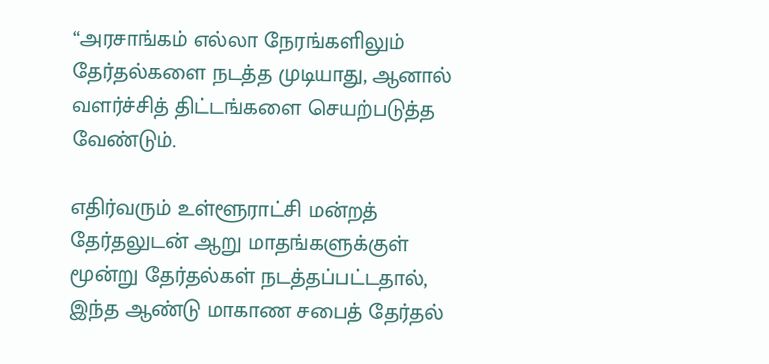“அரசாங்கம் எல்லா நேரங்களிலும் தேர்தல்களை நடத்த முடியாது, ஆனால் வளர்ச்சித் திட்டங்களை செயற்படுத்த வேண்டும்.

எதிர்வரும் உள்ளூராட்சி மன்றத் தேர்தலுடன் ஆறு மாதங்களுக்குள் மூன்று தேர்தல்கள் நடத்தப்பட்டதால், இந்த ஆண்டு மாகாண சபைத் தேர்தல்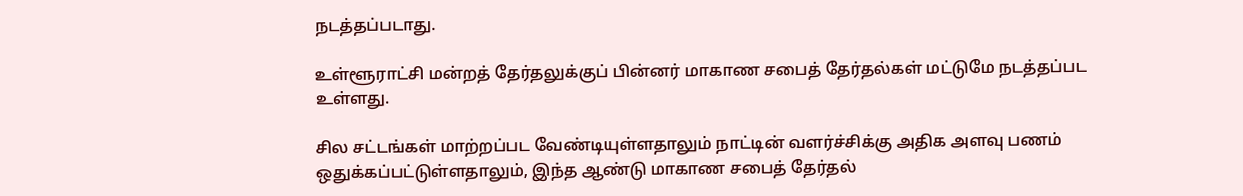நடத்தப்படாது.

உள்ளூராட்சி மன்றத் தேர்தலுக்குப் பின்னர் மாகாண சபைத் தேர்தல்கள் மட்டுமே நடத்தப்பட உள்ளது.

சில சட்டங்கள் மாற்றப்பட வேண்டியுள்ளதாலும் நாட்டின் வளர்ச்சிக்கு அதிக அளவு பணம் ஒதுக்கப்பட்டுள்ளதாலும், இந்த ஆண்டு மாகாண சபைத் தேர்தல்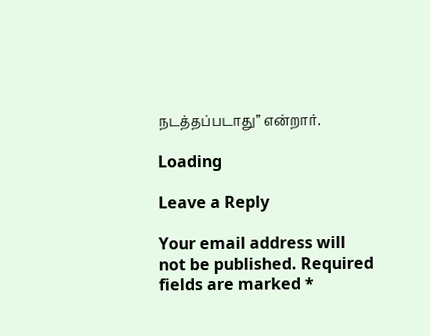நடத்தப்படாது” என்றார்.

Loading

Leave a Reply

Your email address will not be published. Required fields are marked *